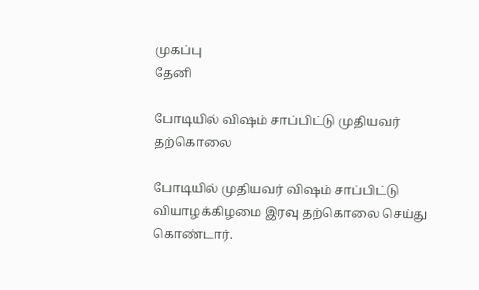முகப்பு
தேனி

போடியில் விஷம் சாப்பிட்டு முதியவர் தற்கொலை

போடியில் முதியவர் விஷம் சாப்பிட்டு வியாழக்கிழமை இரவு தற்கொலை செய்து கொண்டார்.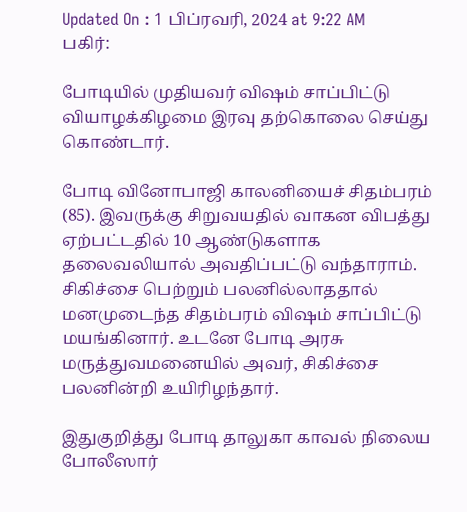Updated On : 1 பிப்ரவரி, 2024 at 9:22 AM
பகிர்:

போடியில் முதியவர் விஷம் சாப்பிட்டு வியாழக்கிழமை இரவு தற்கொலை செய்து கொண்டார்.

போடி வினோபாஜி காலனியைச் சிதம்பரம் (85). இவருக்கு சிறுவயதில் வாகன விபத்து ஏற்பட்டதில் 10 ஆண்டுகளாக தலைவலியால் அவதிப்பட்டு வந்தாராம். சிகிச்சை பெற்றும் பலனில்லாததால் மனமுடைந்த சிதம்பரம் விஷம் சாப்பிட்டு மயங்கினார். உடனே போடி அரசு மருத்துவமனையில் அவர், சிகிச்சை பலனின்றி உயிரிழந்தார்.

இதுகுறித்து போடி தாலுகா காவல் நிலைய போலீஸார்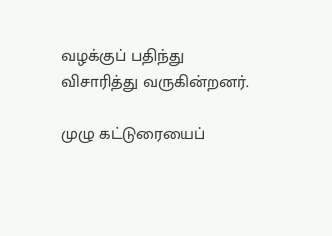வழக்குப் பதிந்து விசாரித்து வருகின்றனர்.

முழு கட்டுரையைப்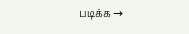படிக்க →